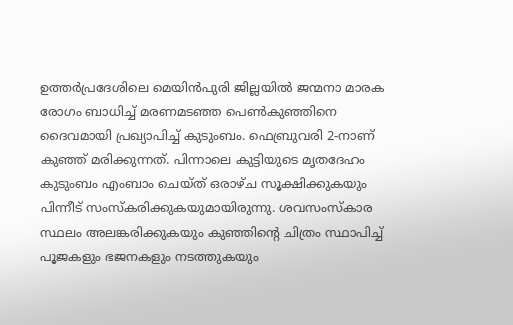ഉത്തർപ്രദേശിലെ മെയിൻപുരി ജില്ലയിൽ ജന്മനാ മാരക രോഗം ബാധിച്ച് മരണമടഞ്ഞ പെൺകുഞ്ഞിനെ ദൈവമായി പ്രഖ്യാപിച്ച് കുടുംബം. ഫെബ്രുവരി 2-നാണ് കുഞ്ഞ് മരിക്കുന്നത്. പിന്നാലെ കുട്ടിയുടെ മൃതദേഹം കുടുംബം എംബാം ചെയ്ത് ഒരാഴ്ച സൂക്ഷിക്കുകയും പിന്നീട് സംസ്കരിക്കുകയുമായിരുന്നു. ശവസംസ്കാര സ്ഥലം അലങ്കരിക്കുകയും കുഞ്ഞിന്റെ ചിത്രം സ്ഥാപിച്ച് പൂജകളും ഭജനകളും നടത്തുകയും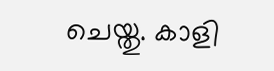ചെയ്തു. കാളി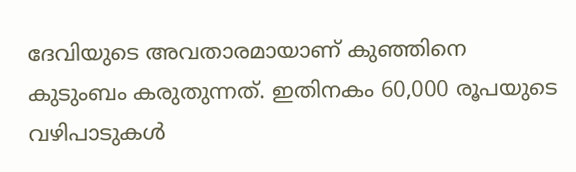ദേവിയുടെ അവതാരമായാണ് കുഞ്ഞിനെ കുടുംബം കരുതുന്നത്. ഇതിനകം 60,000 രൂപയുടെ വഴിപാടുകൾ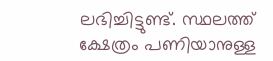ലഭിച്ചിട്ടുണ്ട്. സ്ഥലത്ത് ക്ഷേത്രം പണിയാനുള്ള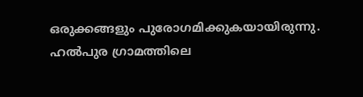ഒരുക്കങ്ങളും പുരോഗമിക്കുകയായിരുന്നു. ഹൽപുര ഗ്രാമത്തിലെ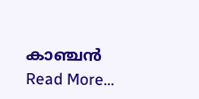കാഞ്ചൻ Read More…